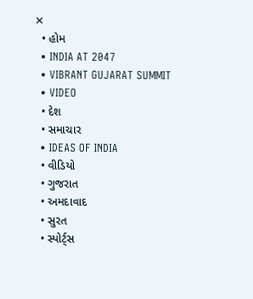✕
  • હોમ
  • INDIA AT 2047
  • VIBRANT GUJARAT SUMMIT
  • VIDEO
  • દેશ
  • સમાચાર
  • IDEAS OF INDIA
  • વીડિયો
  • ગુજરાત
  • અમદાવાદ
  • સુરત
  • સ્પોર્ટ્સ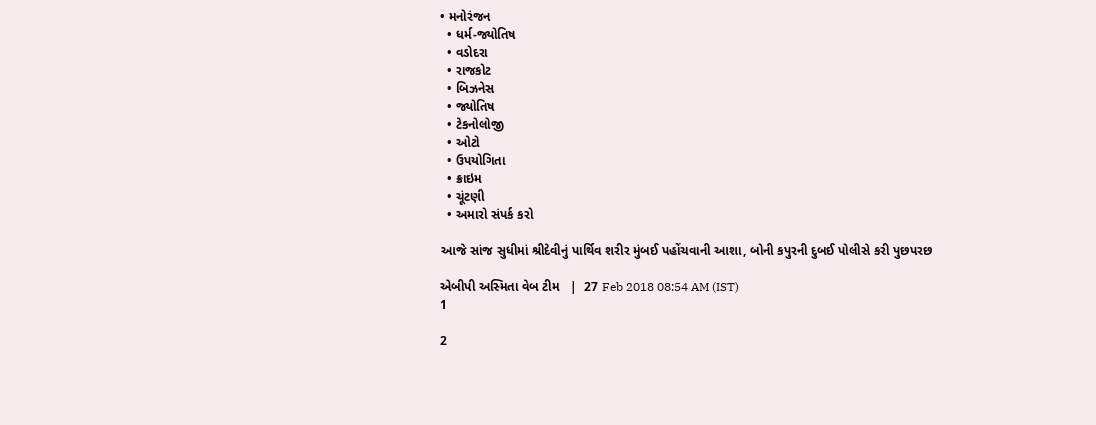• મનોરંજન
  • ધર્મ-જ્યોતિષ
  • વડોદરા
  • રાજકોટ
  • બિઝનેસ
  • જ્યોતિષ
  • ટેકનોલોજી
  • ઓટો
  • ઉપયોગિતા
  • ક્રાઇમ
  • ચૂંટણી
  • અમારો સંપર્ક કરો

આજે સાંજ સુધીમાં શ્રીદેવીનું પાર્થિવ શરીર મુંબઈ પહોંચવાની આશા, બોની કપુરની દુબઈ પોલીસે કરી પુછપરછ

એબીપી અસ્મિતા વેબ ટીમ   |  27 Feb 2018 08:54 AM (IST)
1

2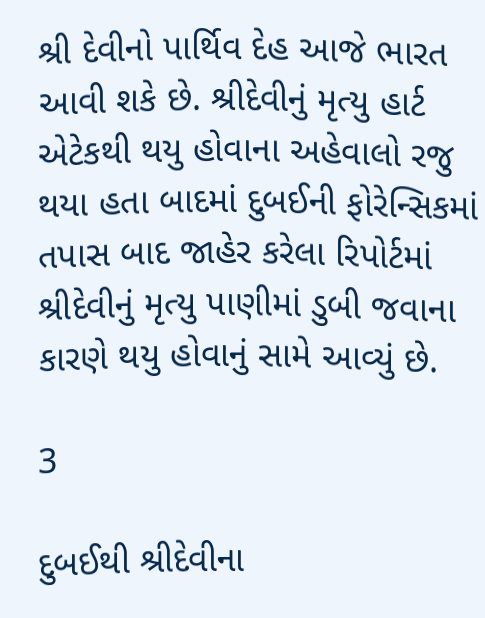શ્રી દેવીનો પાર્થિવ દેહ આજે ભારત આવી શકે છે. શ્રીદેવીનું મૃત્યુ હાર્ટ એટેકથી થયુ હોવાના અહેવાલો રજુ થયા હતા બાદમાં દુબઈની ફોરેન્સિકમાં તપાસ બાદ જાહેર કરેલા રિપોર્ટમાં શ્રીદેવીનું મૃત્યુ પાણીમાં ડુબી જવાના કારણે થયુ હોવાનું સામે આવ્યું છે.

3

દુબઈથી શ્રીદેવીના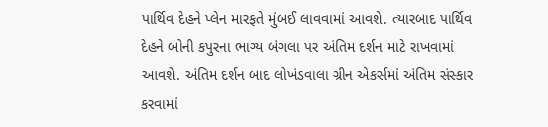પાર્થિવ દેહને પ્લેન મારફતે મુંબઈ લાવવામાં આવશે. ત્યારબાદ પાર્થિવ દેહને બોની કપુરના ભાગ્ય બંગલા પર અંતિમ દર્શન માટે રાખવામાં આવશે. અંતિમ દર્શન બાદ લોખંડવાલા ગ્રીન એકર્સમાં અંતિમ સંસ્કાર કરવામાં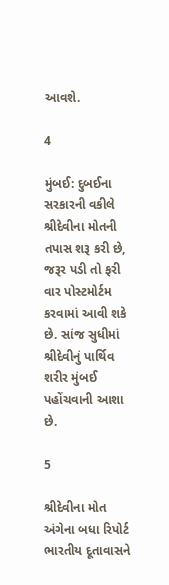આવશે.

4

મુંબઈ: દુબઈના સરકારની વકીલે શ્રીદેવીના મોતની તપાસ શરૂ કરી છે, જરૂર પડી તો ફરી વાર પોસ્ટમોર્ટમ કરવામાં આવી શકે છે. સાંજ સુધીમાં શ્રીદેવીનું પાર્થિવ શરીર મુંબઈ પહોંચવાની આશા છે.

5

શ્રીદેવીના મોત અંગેના બધા રિપોર્ટ ભારતીય દૂતાવાસને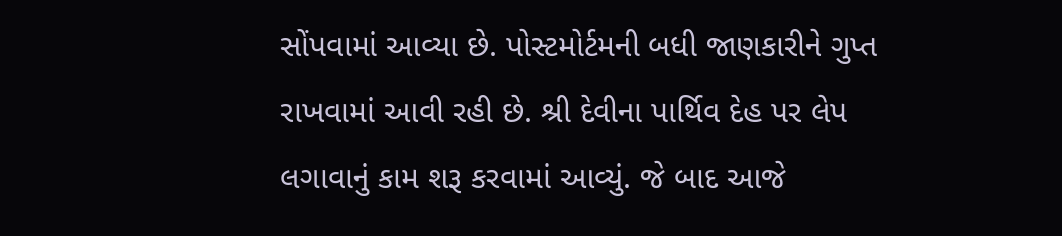સોંપવામાં આવ્યા છે. પોસ્ટમોર્ટમની બધી જાણકારીને ગુપ્ત રાખવામાં આવી રહી છે. શ્રી દેવીના પાર્થિવ દેહ પર લેપ લગાવાનું કામ શરૂ કરવામાં આવ્યું. જે બાદ આજે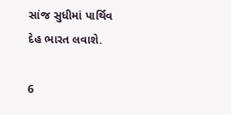સાંજ સુધીમાં પાર્થિવ દેહ ભારત લવાશે.

6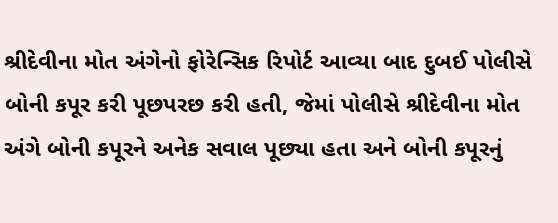શ્રીદેવીના મોત અંગેનો ફોરેન્સિક રિપોર્ટ આવ્યા બાદ દુબઈ પોલીસે બોની કપૂર કરી પૂછપરછ કરી હતી, જેમાં પોલીસે શ્રીદેવીના મોત અંગે બોની કપૂરને અનેક સવાલ પૂછ્યા હતા અને બોની કપૂરનું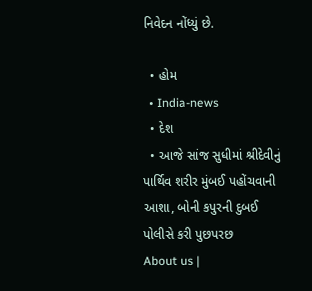નિવેદન નોંધ્યું છે.

  • હોમ
  • India-news
  • દેશ
  • આજે સાંજ સુધીમાં શ્રીદેવીનું પાર્થિવ શરીર મુંબઈ પહોંચવાની આશા, બોની કપુરની દુબઈ પોલીસે કરી પુછપરછ
About us |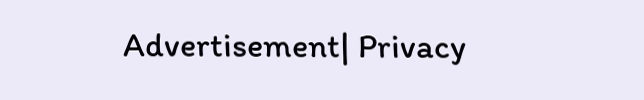Advertisement| Privacy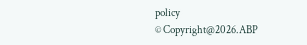policy
© Copyright@2026.ABP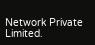Network Private Limited.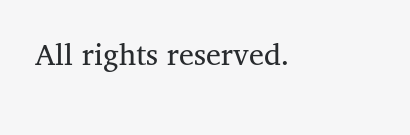All rights reserved.